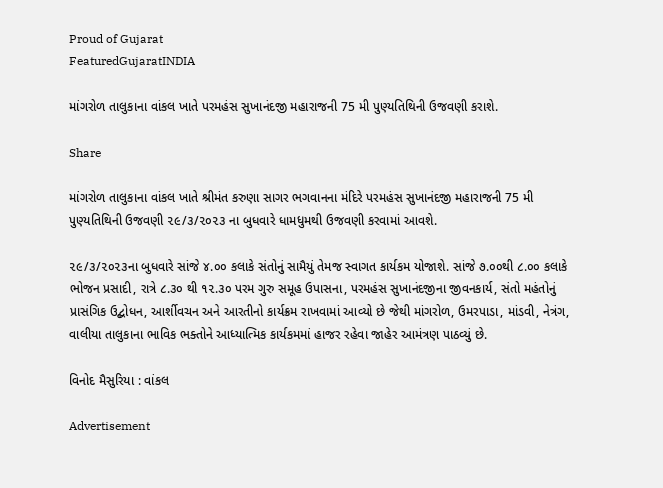Proud of Gujarat
FeaturedGujaratINDIA

માંગરોળ તાલુકાના વાંકલ ખાતે પરમહંસ સુખાનંદજી મહારાજની 75 મી પુણ્યતિથિની ઉજવણી કરાશે.

Share

માંગરોળ તાલુકાના વાંકલ ખાતે શ્રીમંત કરુણા સાગર ભગવાનના મંદિરે પરમહંસ સુખાનંદજી મહારાજની 75 મી પુણ્યતિથિની ઉજવણી ૨૯/૩/૨૦૨૩ ના બુધવારે ધામધુમથી ઉજવણી કરવામાં આવશે.

૨૯/૩/૨૦૨૩ના બુધવારે સાંજે ૪.૦૦ કલાકે સંતોનું સામૈયું તેમજ સ્વાગત કાર્યકમ યોજાશે. સાંજે ૭.૦૦થી ૮.૦૦ કલાકે ભોજન પ્રસાદી, રાત્રે ૮.૩૦ થી ૧૨.૩૦ પરમ ગુરુ સમૂહ ઉપાસના, પરમહંસ સુખાનંદજીના જીવનકાર્ય, સંતો મહંતોનું પ્રાસંગિક ઉદ્બોધન, આર્શીવચન અને આરતીનો કાર્યક્રમ રાખવામાં આવ્યો છે જેથી માંગરોળ, ઉમરપાડા, માંડવી, નેત્રંગ, વાલીયા તાલુકાના ભાવિક ભક્તોને આધ્યાત્મિક કાર્યકમમાં હાજર રહેવા જાહેર આમંત્રણ પાઠવ્યું છે.

વિનોદ મૈસુરિયા : વાંકલ

Advertisement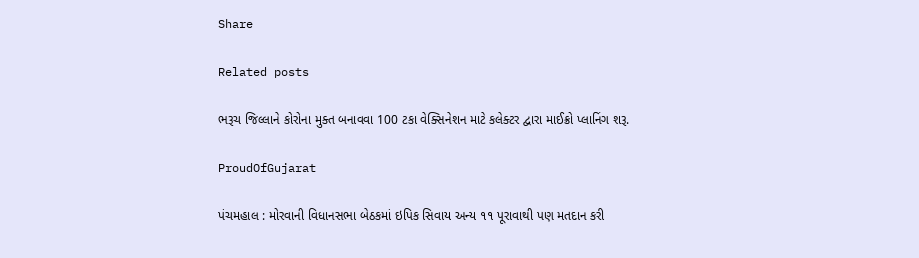Share

Related posts

ભરૂચ જિલ્લાને કોરોના મુક્ત બનાવવા 100 ટકા વેક્સિનેશન માટે કલેક્ટર દ્વારા માઈક્રો પ્લાનિંગ શરૂ.

ProudOfGujarat

પંચમહાલ : મોરવાની વિધાનસભા બેઠકમાં ઇપિક સિવાય અન્ય ૧૧ પૂરાવાથી પણ મતદાન કરી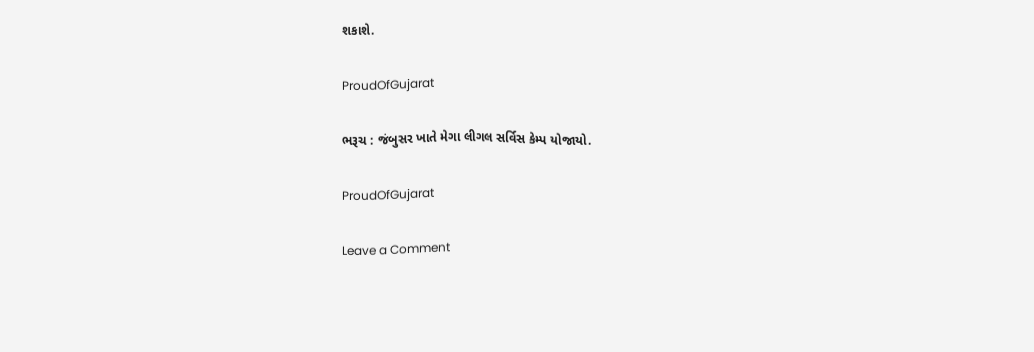શકાશે.

ProudOfGujarat

ભરૂચ : જંબુસર ખાતે મેગા લીગલ સર્વિસ કેમ્પ યોજાયો.

ProudOfGujarat

Leave a Comment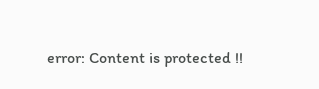error: Content is protected !!